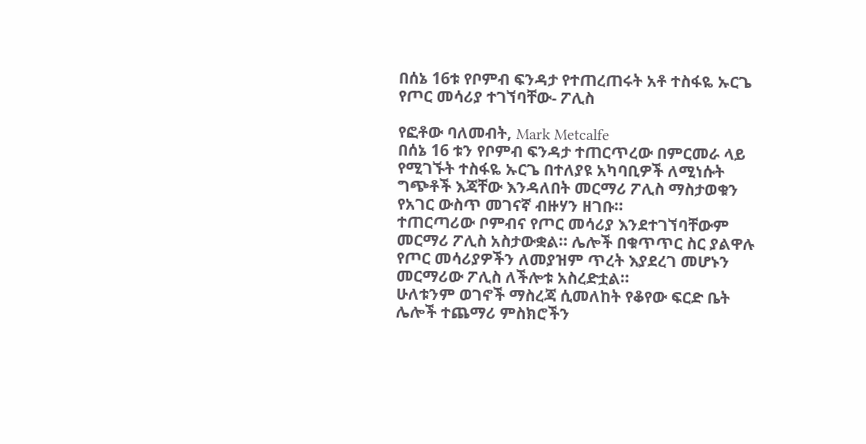በሰኔ 16ቱ የቦምብ ፍንዳታ የተጠረጠሩት አቶ ተስፋዬ ኡርጌ የጦር መሳሪያ ተገኘባቸው- ፖሊስ

የፎቶው ባለመብት, Mark Metcalfe
በሰኔ 16 ቱን የቦምብ ፍንዳታ ተጠርጥረው በምርመራ ላይ የሚገኙት ተስፋዬ ኡርጌ በተለያዩ አካባቢዎች ለሚነሱት ግጭቶች እጃቸው እንዳለበት መርማሪ ፖሊስ ማስታወቁን የአገር ውስጥ መገናኛ ብዙሃን ዘገቡ።
ተጠርጣሪው ቦምብና የጦር መሳሪያ እንደተገኘባቸውም መርማሪ ፖሊስ አስታውቋል። ሌሎች በቁጥጥር ስር ያልዋሉ የጦር መሳሪያዎችን ለመያዝም ጥረት እያደረገ መሆኑን መርማሪው ፖሊስ ለችሎቱ አስረድቷል።
ሁለቱንም ወገኖች ማስረጃ ሲመለከት የቆየው ፍርድ ቤት ሌሎች ተጨማሪ ምስክሮችን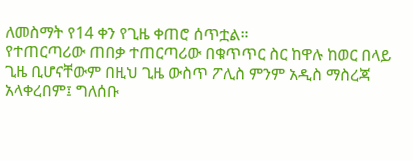ለመስማት የ14 ቀን የጊዜ ቀጠሮ ሰጥቷል።
የተጠርጣሪው ጠበቃ ተጠርጣሪው በቁጥጥር ስር ከዋሉ ከወር በላይ ጊዜ ቢሆናቸውም በዚህ ጊዜ ውስጥ ፖሊስ ምንም አዲስ ማስረጃ አላቀረበም፤ ግለሰቡ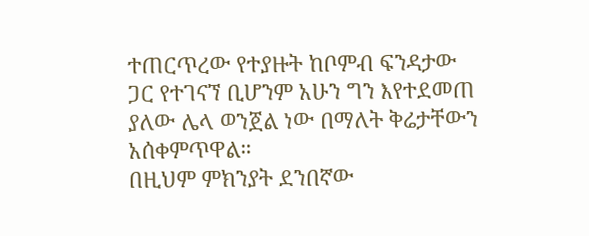ተጠርጥረው የተያዙት ከቦምብ ፍንዳታው ጋር የተገናኘ ቢሆንም አሁን ግን እየተደመጠ ያለው ሌላ ወንጀል ነው በማለት ቅሬታቸውን አሰቀምጥዋል።
በዚህም ምክንያት ደንበኛው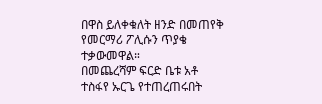በዋስ ይለቀቁለት ዘንድ በመጠየቅ የመርማሪ ፖሊሱን ጥያቄ ተቃውመዋል።
በመጨረሻም ፍርድ ቤቱ አቶ ተስፋየ ኡርጌ የተጠረጠሩበት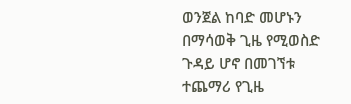ወንጀል ከባድ መሆኑን በማሳወቅ ጊዜ የሚወስድ ጉዳይ ሆኖ በመገኘቱ ተጨማሪ የጊዜ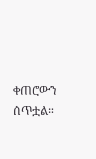ቀጠሮውን ሰጥቷል።